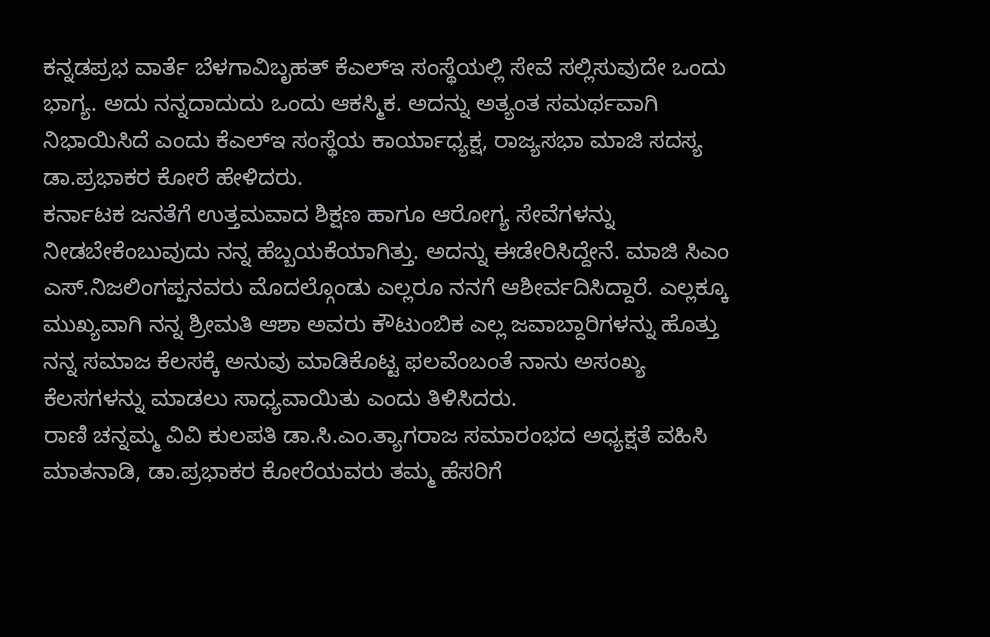ಕನ್ನಡಪ್ರಭ ವಾರ್ತೆ ಬೆಳಗಾವಿಬೃಹತ್ ಕೆಎಲ್ಇ ಸಂಸ್ಥೆಯಲ್ಲಿ ಸೇವೆ ಸಲ್ಲಿಸುವುದೇ ಒಂದು ಭಾಗ್ಯ. ಅದು ನನ್ನದಾದುದು ಒಂದು ಆಕಸ್ಮಿಕ. ಅದನ್ನು ಅತ್ಯಂತ ಸಮರ್ಥವಾಗಿ ನಿಭಾಯಿಸಿದೆ ಎಂದು ಕೆಎಲ್ಇ ಸಂಸ್ಥೆಯ ಕಾರ್ಯಾಧ್ಯಕ್ಷ, ರಾಜ್ಯಸಭಾ ಮಾಜಿ ಸದಸ್ಯ ಡಾ.ಪ್ರಭಾಕರ ಕೋರೆ ಹೇಳಿದರು.
ಕರ್ನಾಟಕ ಜನತೆಗೆ ಉತ್ತಮವಾದ ಶಿಕ್ಷಣ ಹಾಗೂ ಆರೋಗ್ಯ ಸೇವೆಗಳನ್ನು ನೀಡಬೇಕೆಂಬುವುದು ನನ್ನ ಹೆಬ್ಬಯಕೆಯಾಗಿತ್ತು. ಅದನ್ನು ಈಡೇರಿಸಿದ್ದೇನೆ. ಮಾಜಿ ಸಿಎಂ ಎಸ್.ನಿಜಲಿಂಗಪ್ಪನವರು ಮೊದಲ್ಗೊಂಡು ಎಲ್ಲರೂ ನನಗೆ ಆಶೀರ್ವದಿಸಿದ್ದಾರೆ. ಎಲ್ಲಕ್ಕೂ ಮುಖ್ಯವಾಗಿ ನನ್ನ ಶ್ರೀಮತಿ ಆಶಾ ಅವರು ಕೌಟುಂಬಿಕ ಎಲ್ಲ ಜವಾಬ್ದಾರಿಗಳನ್ನು ಹೊತ್ತು ನನ್ನ ಸಮಾಜ ಕೆಲಸಕ್ಕೆ ಅನುವು ಮಾಡಿಕೊಟ್ಟ ಫಲವೆಂಬಂತೆ ನಾನು ಅಸಂಖ್ಯ ಕೆಲಸಗಳನ್ನು ಮಾಡಲು ಸಾಧ್ಯವಾಯಿತು ಎಂದು ತಿಳಿಸಿದರು.
ರಾಣಿ ಚನ್ನಮ್ಮ ವಿವಿ ಕುಲಪತಿ ಡಾ.ಸಿ.ಎಂ.ತ್ಯಾಗರಾಜ ಸಮಾರಂಭದ ಅಧ್ಯಕ್ಷತೆ ವಹಿಸಿ ಮಾತನಾಡಿ, ಡಾ.ಪ್ರಭಾಕರ ಕೋರೆಯವರು ತಮ್ಮ ಹೆಸರಿಗೆ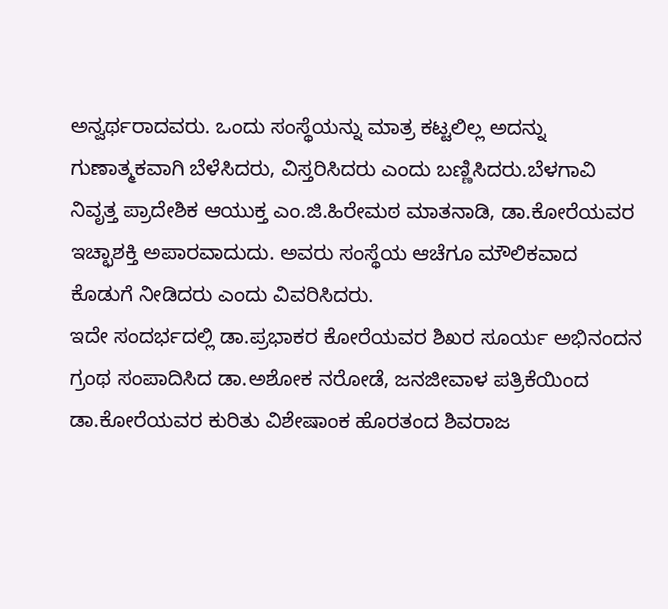ಅನ್ವರ್ಥರಾದವರು. ಒಂದು ಸಂಸ್ಥೆಯನ್ನು ಮಾತ್ರ ಕಟ್ಟಲಿಲ್ಲ ಅದನ್ನು ಗುಣಾತ್ಮಕವಾಗಿ ಬೆಳೆಸಿದರು, ವಿಸ್ತರಿಸಿದರು ಎಂದು ಬಣ್ಣಿಸಿದರು.ಬೆಳಗಾವಿ ನಿವೃತ್ತ ಪ್ರಾದೇಶಿಕ ಆಯುಕ್ತ ಎಂ.ಜಿ.ಹಿರೇಮಠ ಮಾತನಾಡಿ, ಡಾ.ಕೋರೆಯವರ ಇಚ್ಛಾಶಕ್ತಿ ಅಪಾರವಾದುದು. ಅವರು ಸಂಸ್ಥೆಯ ಆಚೆಗೂ ಮೌಲಿಕವಾದ ಕೊಡುಗೆ ನೀಡಿದರು ಎಂದು ವಿವರಿಸಿದರು.
ಇದೇ ಸಂದರ್ಭದಲ್ಲಿ ಡಾ.ಪ್ರಭಾಕರ ಕೋರೆಯವರ ಶಿಖರ ಸೂರ್ಯ ಅಭಿನಂದನ ಗ್ರಂಥ ಸಂಪಾದಿಸಿದ ಡಾ.ಅಶೋಕ ನರೋಡೆ, ಜನಜೀವಾಳ ಪತ್ರಿಕೆಯಿಂದ ಡಾ.ಕೋರೆಯವರ ಕುರಿತು ವಿಶೇಷಾಂಕ ಹೊರತಂದ ಶಿವರಾಜ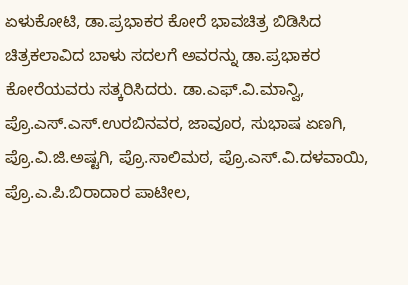ಏಳುಕೋಟಿ, ಡಾ.ಪ್ರಭಾಕರ ಕೋರೆ ಭಾವಚಿತ್ರ ಬಿಡಿಸಿದ ಚಿತ್ರಕಲಾವಿದ ಬಾಳು ಸದಲಗೆ ಅವರನ್ನು ಡಾ.ಪ್ರಭಾಕರ ಕೋರೆಯವರು ಸತ್ಕರಿಸಿದರು. ಡಾ.ಎಫ್.ವಿ.ಮಾನ್ವಿ, ಪ್ರೊ.ಎಸ್.ಎಸ್.ಉರಬಿನವರ, ಜಾವೂರ, ಸುಭಾಷ ಏಣಗಿ, ಪ್ರೊ.ವಿ.ಜಿ.ಅಷ್ಟಗಿ, ಪ್ರೊ.ಸಾಲಿಮಠ, ಪ್ರೊ.ಎಸ್.ವಿ.ದಳವಾಯಿ, ಪ್ರೊ.ಎ.ಪಿ.ಬಿರಾದಾರ ಪಾಟೀಲ,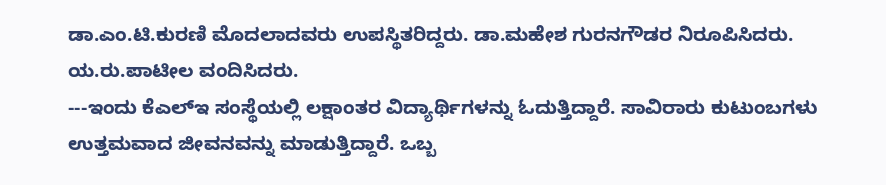ಡಾ.ಎಂ.ಟಿ.ಕುರಣಿ ಮೊದಲಾದವರು ಉಪಸ್ಥಿತರಿದ್ದರು. ಡಾ.ಮಹೇಶ ಗುರನಗೌಡರ ನಿರೂಪಿಸಿದರು. ಯ.ರು.ಪಾಟೀಲ ವಂದಿಸಿದರು.
---ಇಂದು ಕೆಎಲ್ಇ ಸಂಸ್ಥೆಯಲ್ಲಿ ಲಕ್ಷಾಂತರ ವಿದ್ಯಾರ್ಥಿಗಳನ್ನು ಓದುತ್ತಿದ್ದಾರೆ. ಸಾವಿರಾರು ಕುಟುಂಬಗಳು ಉತ್ತಮವಾದ ಜೀವನವನ್ನು ಮಾಡುತ್ತಿದ್ದಾರೆ. ಒಬ್ಬ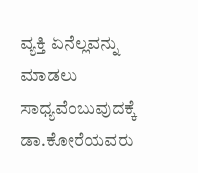ವ್ಯಕ್ತಿ ಏನೆಲ್ಲವನ್ನು ಮಾಡಲು ಸಾಧ್ಯವೆಂಬುವುದಕ್ಕೆ ಡಾ.ಕೋರೆಯವರು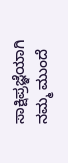ಸಾಕ್ಷಿಪ್ರಜ್ಞೆಯಾಗಿ ನಮ್ಮ ಮುಂದೆ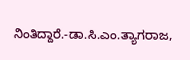ನಿಂತಿದ್ದಾರೆ.-ಡಾ.ಸಿ.ಎಂ.ತ್ಯಾಗರಾಜ,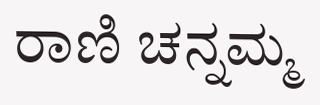ರಾಣಿ ಚನ್ನಮ್ಮ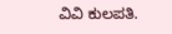ವಿವಿ ಕುಲಪತಿ.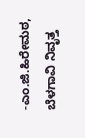-ಎಂ.ಜಿ.ಹಿರೇಮಠ, ಬೆಳಗಾವಿ ನಿವೃತ್ತ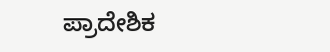ಪ್ರಾದೇಶಿಕ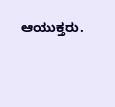ಆಯುಕ್ತರು.